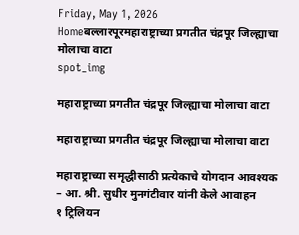Friday, May 1, 2026
Homeबल्लारपूरमहाराष्ट्राच्या प्रगतीत चंद्रपूर जिल्ह्याचा मोलाचा वाटा
spot_img

महाराष्ट्राच्या प्रगतीत चंद्रपूर जिल्ह्याचा मोलाचा वाटा

महाराष्ट्राच्या प्रगतीत चंद्रपूर जिल्ह्याचा मोलाचा वाटा

महाराष्ट्राच्या समृद्धीसाठी प्रत्येकाचे योगदान आवश्यक
– आ. श्री. सुधीर मुनगंटीवार यांनी केले आवाहन
१ ट्रिलियन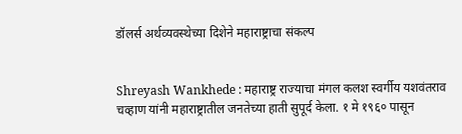डॉलर्स अर्थव्यवस्थेच्या दिशेने महाराष्ट्राचा संकल्प


Shreyash Wankhede : महाराष्ट्र राज्याचा मंगल कलश स्वर्गीय यशवंतराव चव्हाण यांनी महाराष्ट्रातील जनतेच्या हाती सुपूर्द केला. १ मे १९६० पासून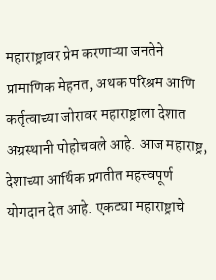महाराष्ट्रावर प्रेम करणाऱ्या जनतेने प्रामाणिक मेहनत, अथक परिश्रम आणि कर्तृत्वाच्या जोरावर महाराष्ट्राला देशात अग्रस्थानी पोहोचवले आहे. आज महाराष्ट्र, देशाच्या आर्थिक प्रगतीत महत्त्वपूर्ण योगदान देत आहे. एकट्या महाराष्ट्राचे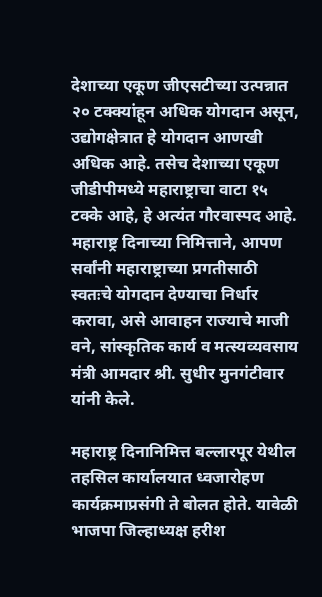देशाच्या एकूण जीएसटीच्या उत्पन्नात २० टक्क्यांहून अधिक योगदान असून, उद्योगक्षेत्रात हे योगदान आणखी अधिक आहे. तसेच देशाच्या एकूण जीडीपीमध्ये महाराष्ट्राचा वाटा १५ टक्के आहे, हे अत्यंत गौरवास्पद आहे. महाराष्ट्र दिनाच्या निमित्ताने, आपण सर्वांनी महाराष्ट्राच्या प्रगतीसाठी स्वतःचे योगदान देण्याचा निर्धार करावा, असे आवाहन राज्याचे माजी वने, सांस्कृतिक कार्य व मत्स्यव्यवसाय मंत्री आमदार श्री. सुधीर मुनगंटीवार यांनी केले.

महाराष्ट्र दिनानिमित्त बल्लारपूर येथील तहसिल कार्यालयात ध्वजारोहण कार्यक्रमाप्रसंगी ते बोलत होते. यावेळी भाजपा जिल्हाध्यक्ष हरीश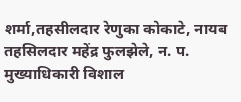शर्मा,तहसीलदार रेणुका कोकाटे, नायब तहसिलदार महेंद्र फुलझेले, न. प. मुख्याधिकारी विशाल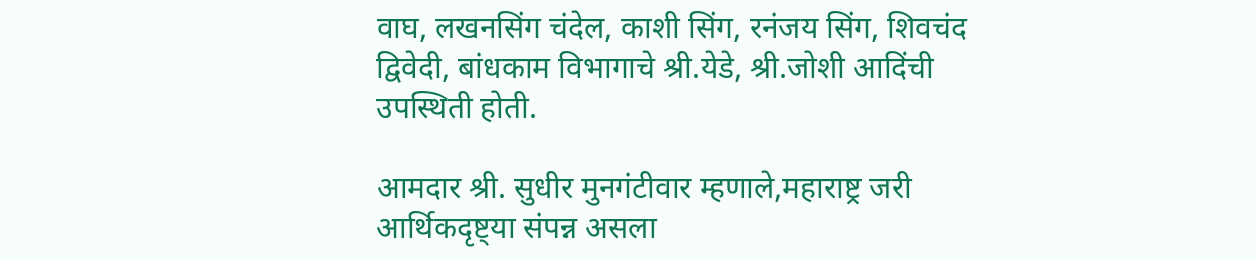वाघ, लखनसिंग चंदेल, काशी सिंग, रनंजय सिंग, शिवचंद द्विवेदी, बांधकाम विभागाचे श्री.येडे, श्री.जोशी आदिंची उपस्थिती होती.

आमदार श्री. सुधीर मुनगंटीवार म्हणाले,महाराष्ट्र जरी आर्थिकदृष्ट्या संपन्न असला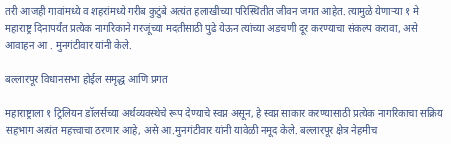तरी आजही गावांमध्ये व शहरांमध्ये गरीब कुटुंबे अत्यंत हलाखीच्या परिस्थितीत जीवन जगत आहेत. त्यामुळे येणाऱ्या १ मे महाराष्ट्र दिनापर्यंत प्रत्येक नागरिकाने गरजूंच्या मदतीसाठी पुढे येऊन त्यांच्या अडचणी दूर करण्याचा संकल्प करावा, असे आवाहन आ . मुनगंटीवार यांनी केले.

बल्लारपूर विधानसभा होईल समृद्ध आणि प्रगत

महाराष्ट्राला १ ट्रिलियन डॉलर्सच्या अर्थव्यवस्थेचे रूप देण्याचे स्वप्न असून, हे स्वप्न साकार करण्यासाठी प्रत्येक नागरिकाचा सक्रिय सहभाग अत्यंत महत्त्वाचा ठरणार आहे, असे आ.मुनगंटीवार यांनी यावेळी नमूद केले. बल्लारपूर क्षेत्र नेहमीच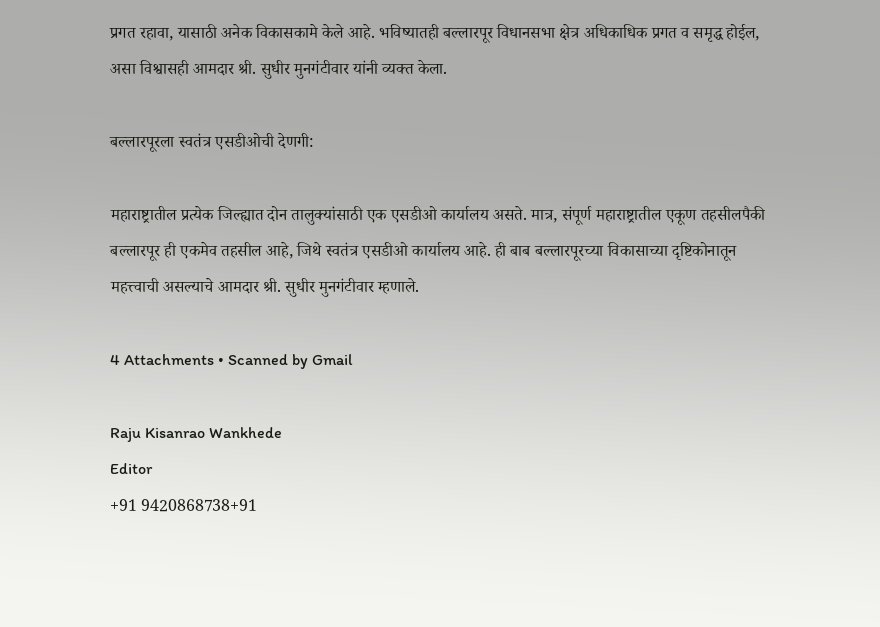प्रगत रहावा, यासाठी अनेक विकासकामे केले आहे. भविष्यातही बल्लारपूर विधानसभा क्षेत्र अधिकाधिक प्रगत व समृद्ध होईल, असा विश्वासही आमदार श्री. सुधीर मुनगंटीवार यांनी व्यक्त केला.

बल्लारपूरला स्वतंत्र एसडीओची देणगी:

महाराष्ट्रातील प्रत्येक जिल्ह्यात दोन तालुक्यांसाठी एक एसडीओ कार्यालय असते. मात्र, संपूर्ण महाराष्ट्रातील एकूण तहसीलपैकी बल्लारपूर ही एकमेव तहसील आहे, जिथे स्वतंत्र एसडीओ कार्यालय आहे. ही बाब बल्लारपूरच्या विकासाच्या दृष्टिकोनातून महत्त्वाची असल्याचे आमदार श्री. सुधीर मुनगंटीवार म्हणाले.

4 Attachments • Scanned by Gmail

Raju Kisanrao Wankhede
Editor
+91 9420868738+91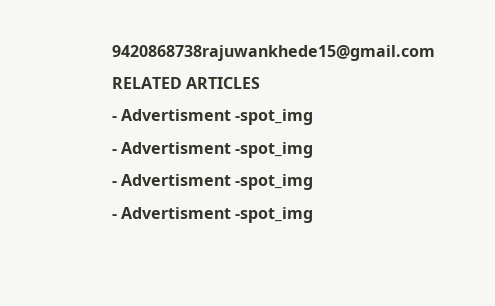9420868738rajuwankhede15@gmail.com
RELATED ARTICLES
- Advertisment -spot_img
- Advertisment -spot_img
- Advertisment -spot_img
- Advertisment -spot_img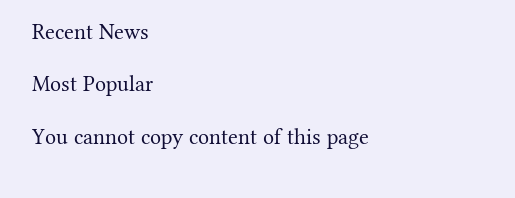Recent News

Most Popular

You cannot copy content of this page